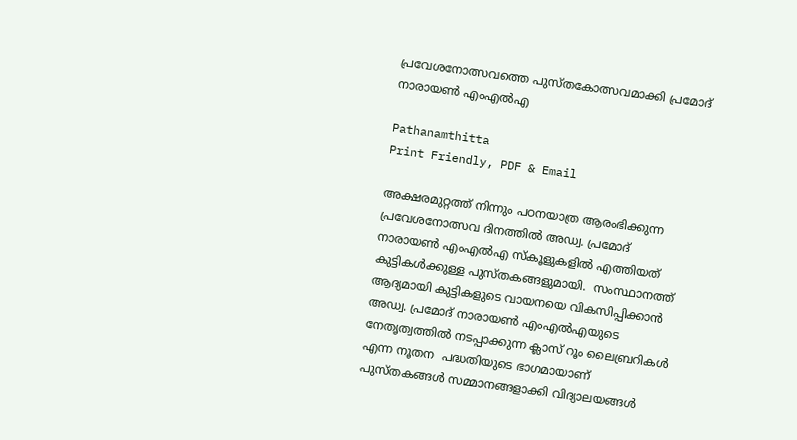പ്രവേശനോത്സവത്തെ പുസ്തകോത്സവമാക്കി പ്രമോദ് നാരായണ്‍ എംഎല്‍എ

Pathanamthitta
Print Friendly, PDF & Email

അക്ഷരമുറ്റത്ത് നിന്നും പഠനയാത്ര ആരംഭിക്കുന്ന പ്രവേശനോത്സവ ദിനത്തില്‍ അഡ്വ. പ്രമോദ് നാരായണ്‍ എംഎല്‍എ സ്‌കൂളുകളില്‍ എത്തിയത് കുട്ടികള്‍ക്കുള്ള പുസ്തകങ്ങളുമായി.  സംസ്ഥാനത്ത് ആദ്യമായി കുട്ടികളുടെ വായനയെ വികസിപ്പിക്കാന്‍ അഡ്വ. പ്രമോദ് നാരായണ്‍ എംഎല്‍എയുടെ നേതൃത്വത്തില്‍ നടപ്പാക്കുന്ന ക്ലാസ് റൂം ലൈബ്രറികള്‍ എന്ന നൂതന  പദ്ധതിയുടെ ഭാഗമായാണ് പുസ്തകങ്ങള്‍ സമ്മാനങ്ങളാക്കി വിദ്യാലയങ്ങള്‍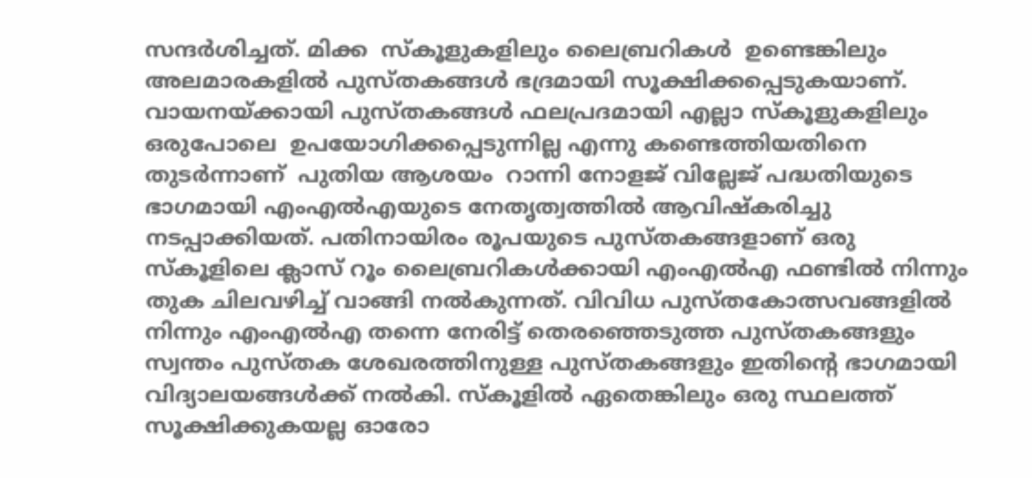സന്ദര്‍ശിച്ചത്. മിക്ക  സ്‌കൂളുകളിലും ലൈബ്രറികള്‍  ഉണ്ടെങ്കിലും അലമാരകളില്‍ പുസ്തകങ്ങള്‍ ഭദ്രമായി സൂക്ഷിക്കപ്പെടുകയാണ്.
വായനയ്ക്കായി പുസ്തകങ്ങള്‍ ഫലപ്രദമായി എല്ലാ സ്‌കൂളുകളിലും ഒരുപോലെ  ഉപയോഗിക്കപ്പെടുന്നില്ല എന്നു കണ്ടെത്തിയതിനെ തുടര്‍ന്നാണ്  പുതിയ ആശയം  റാന്നി നോളജ് വില്ലേജ് പദ്ധതിയുടെ ഭാഗമായി എംഎല്‍എയുടെ നേതൃത്വത്തില്‍ ആവിഷ്‌കരിച്ചു നടപ്പാക്കിയത്. പതിനായിരം രൂപയുടെ പുസ്തകങ്ങളാണ് ഒരു സ്‌കൂളിലെ ക്ലാസ് റൂം ലൈബ്രറികള്‍ക്കായി എംഎല്‍എ ഫണ്ടില്‍ നിന്നും തുക ചിലവഴിച്ച് വാങ്ങി നല്‍കുന്നത്. വിവിധ പുസ്തകോത്സവങ്ങളില്‍ നിന്നും എംഎല്‍എ തന്നെ നേരിട്ട് തെരഞ്ഞെടുത്ത പുസ്തകങ്ങളും സ്വന്തം പുസ്തക ശേഖരത്തിനുള്ള പുസ്തകങ്ങളും ഇതിന്റെ ഭാഗമായി വിദ്യാലയങ്ങള്‍ക്ക് നല്‍കി. സ്‌കൂളില്‍ ഏതെങ്കിലും ഒരു സ്ഥലത്ത് സൂക്ഷിക്കുകയല്ല ഓരോ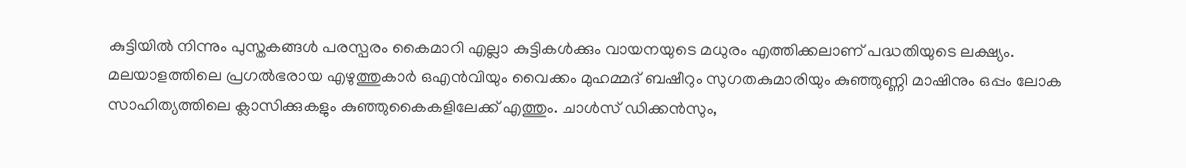കുട്ടിയില്‍ നിന്നും പുസ്തകങ്ങള്‍ പരസ്പരം കൈമാറി എല്ലാ കുട്ടികള്‍ക്കും വായനയുടെ മധുരം എത്തിക്കലാണ് പദ്ധതിയുടെ ലക്ഷ്യം.
മലയാളത്തിലെ പ്രഗല്‍ഭരായ എഴുത്തുകാര്‍ ഒഎന്‍വിയും വൈക്കം മുഹമ്മദ് ബഷീറും സുഗതകുമാരിയും കുഞ്ഞുണ്ണി മാഷിനും ഒപ്പം ലോക സാഹിത്യത്തിലെ ക്ലാസിക്കുകളും കുഞ്ഞുകൈകളിലേക്ക് എത്തും. ചാള്‍സ് ഡിക്കന്‍സും,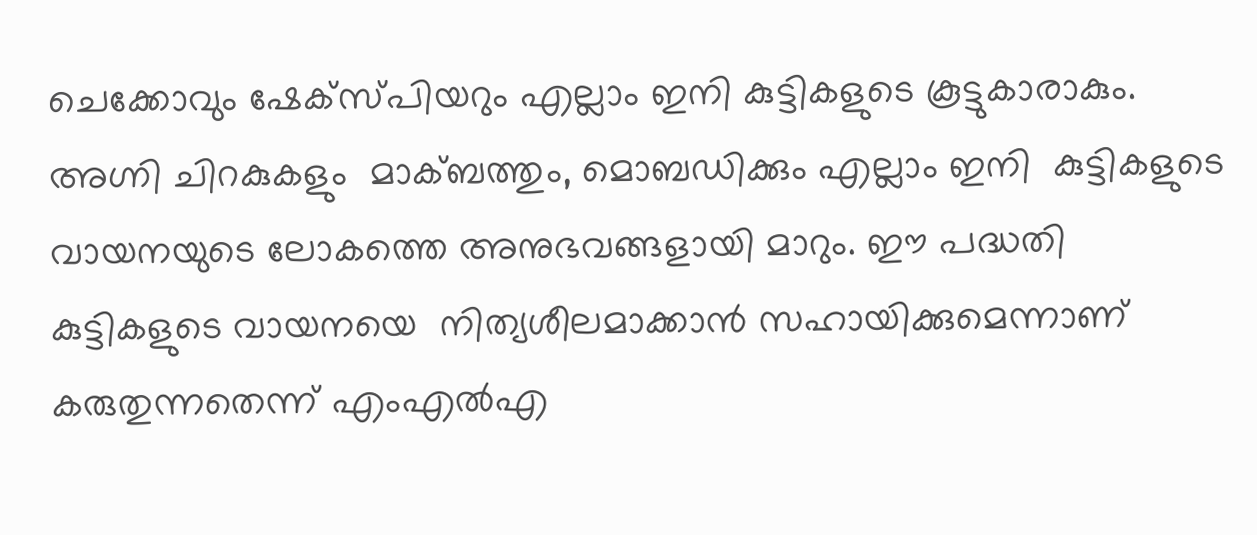ചെക്കോവും ഷേക്സ്പിയറും എല്ലാം ഇനി കുട്ടികളുടെ കൂട്ടുകാരാകും. അഗ്നി ചിറകുകളും  മാക്ബത്തും, മൊബഡിക്കും എല്ലാം ഇനി  കുട്ടികളുടെ വായനയുടെ ലോകത്തെ അനുഭവങ്ങളായി മാറും. ഈ പദ്ധതി കുട്ടികളുടെ വായനയെ  നിത്യശീലമാക്കാന്‍ സഹായിക്കുമെന്നാണ് കരുതുന്നതെന്ന് എംഎല്‍എ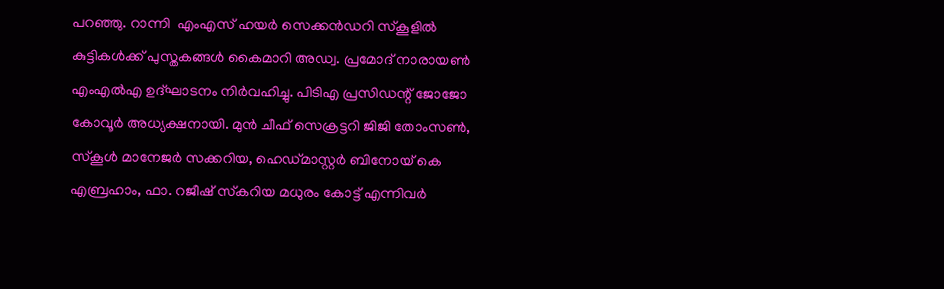പറഞ്ഞു. റാന്നി  എംഎസ് ഹയര്‍ സെക്കന്‍ഡറി സ്‌കൂളില്‍ കുട്ടികള്‍ക്ക് പുസ്തകങ്ങള്‍ കൈമാറി അഡ്വ. പ്രമോദ് നാരായണ്‍ എംഎല്‍എ ഉദ്ഘാടനം നിര്‍വഹിച്ചു. പിടിഎ പ്രസിഡന്റ് ജോജോ കോവൂര്‍ അധ്യക്ഷനായി. മുന്‍ ചീഫ് സെക്രട്ടറി ജിജി തോംസണ്‍, സ്‌കൂള്‍ മാനേജര്‍ സക്കറിയ, ഹെഡ്മാസ്റ്റര്‍ ബിനോയ് കെ എബ്രഹാം, ഫാ. റജീഷ് സ്‌കറിയ മധുരം കോട്ട് എന്നിവര്‍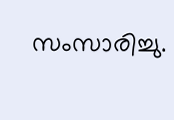സംസാരിച്ചു.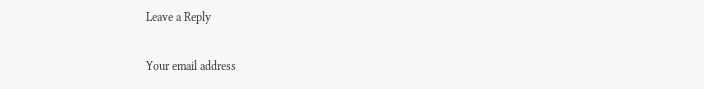Leave a Reply

Your email address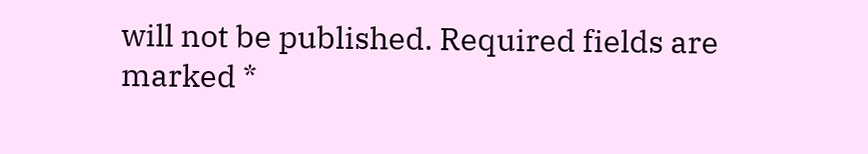will not be published. Required fields are marked *